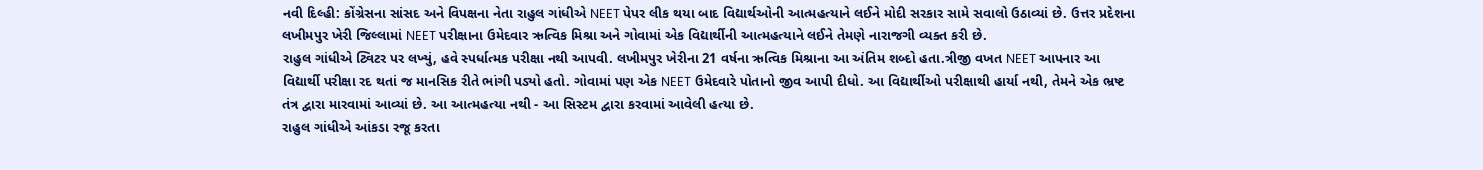નવી દિલ્હી: કોંગ્રેસના સાંસદ અને વિપક્ષના નેતા રાહુલ ગાંધીએ NEET પેપર લીક થયા બાદ વિદ્યાર્થઓની આત્મહત્યાને લઈને મોદી સરકાર સામે સવાલો ઉઠાવ્યાં છે. ઉત્તર પ્રદેશના લખીમપુર ખેરી જિલ્લામાં NEET પરીક્ષાના ઉમેદવાર ઋત્વિક મિશ્રા અને ગોવામાં એક વિદ્યાર્થીની આત્મહત્યાને લઈને તેમણે નારાજગી વ્યક્ત કરી છે.
રાહુલ ગાંધીએ ટ્વિટર પર લખ્યું, હવે સ્પર્ધાત્મક પરીક્ષા નથી આપવી. લખીમપુર ખેરીના 21 વર્ષના ઋત્વિક મિશ્રાના આ અંતિમ શબ્દો હતા.ત્રીજી વખત NEET આપનાર આ વિદ્યાર્થી પરીક્ષા રદ થતાં જ માનસિક રીતે ભાંગી પડ્યો હતો. ગોવામાં પણ એક NEET ઉમેદવારે પોતાનો જીવ આપી દીધો. આ વિદ્યાર્થીઓ પરીક્ષાથી હાર્યા નથી, તેમને એક ભ્રષ્ટ તંત્ર દ્વારા મારવામાં આવ્યાં છે. આ આત્મહત્યા નથી - આ સિસ્ટમ દ્વારા કરવામાં આવેલી હત્યા છે.
રાહુલ ગાંધીએ આંકડા રજૂ કરતા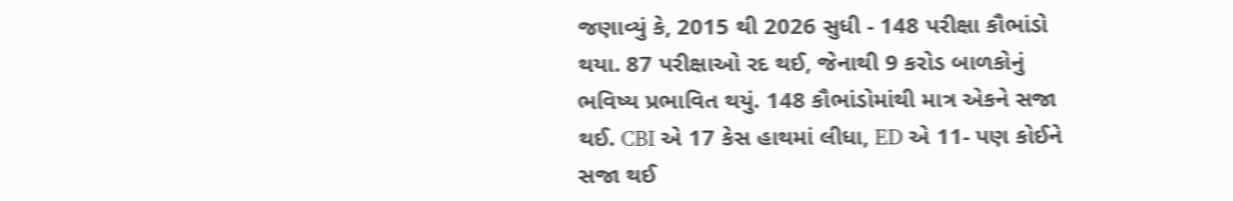જણાવ્યું કે, 2015 થી 2026 સુધી - 148 પરીક્ષા કૌભાંડો થયા. 87 પરીક્ષાઓ રદ થઈ, જેનાથી 9 કરોડ બાળકોનું ભવિષ્ય પ્રભાવિત થયું. 148 કૌભાંડોમાંથી માત્ર એકને સજા થઈ. CBI એ 17 કેસ હાથમાં લીધા, ED એ 11- પણ કોઈને સજા થઈ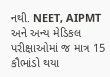નથી. NEET, AIPMT અને અન્ય મેડિકલ પરીક્ષાઓમાં જ માત્ર 15 કૌભાંડો થયા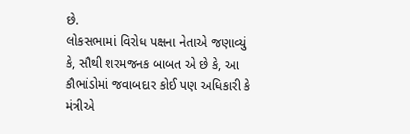છે.
લોકસભામાં વિરોધ પક્ષના નેતાએ જણાવ્યું કે, સૌથી શરમજનક બાબત એ છે કે, આ કૌભાંડોમાં જવાબદાર કોઈ પણ અધિકારી કે મંત્રીએ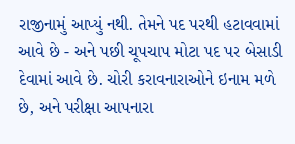રાજીનામું આપ્યું નથી. તેમને પદ પરથી હટાવવામાં આવે છે - અને પછી ચૂપચાપ મોટા પદ પર બેસાડી દેવામાં આવે છે. ચોરી કરાવનારાઓને ઇનામ મળે છે, અને પરીક્ષા આપનારા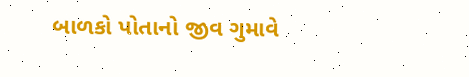બાળકો પોતાનો જીવ ગુમાવે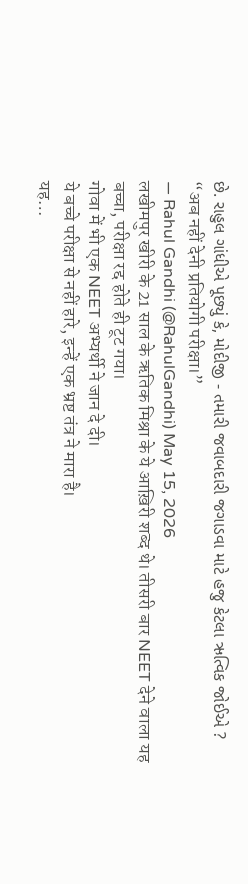છે. રાહુલ ગાંધીએ પૂછ્યું કે, મોદીજી - તમારી જવાબદારી જગાડવા માટે હજુ કેટલા ઋત્વિક જોઈએ ?
“अब नहीं देनी प्रतियोगी परीक्षा।”
— Rahul Gandhi (@RahulGandhi) May 15, 2026
लखीमपुर खीरी के 21 साल के ऋतिक मिश्रा के ये आख़िरी शब्द थे। तीसरी बार NEET देने वाला यह बच्चा, परीक्षा रद्द होते ही टूट गया।
गोवा में भी एक NEET अभ्यर्थी ने जान दे दी।
ये बच्चे परीक्षा से नहीं हारे, इन्हें एक भ्रष्ट तंत्र ने मारा है।
यह…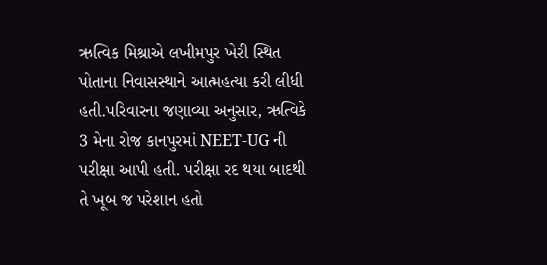ઋત્વિક મિશ્રાએ લખીમપુર ખેરી સ્થિત પોતાના નિવાસસ્થાને આત્મહત્યા કરી લીધી હતી.પરિવારના જણાવ્યા અનુસાર, ઋત્વિકે 3 મેના રોજ કાનપુરમાં NEET-UG ની પરીક્ષા આપી હતી. પરીક્ષા રદ થયા બાદથી તે ખૂબ જ પરેશાન હતો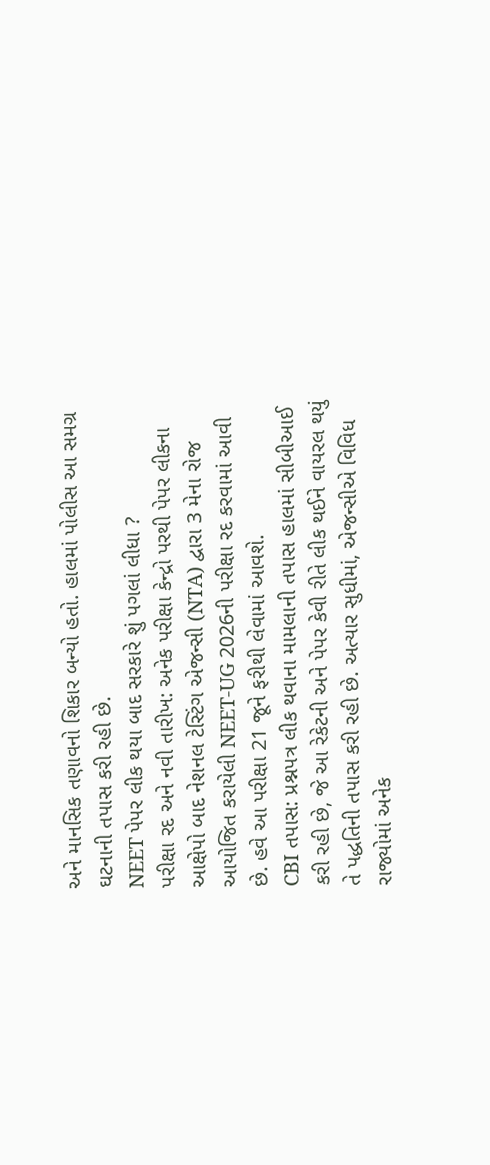અને માનસિક તણાવનો શિકાર બન્યો હતો. હાલમાં પોલીસ આ સમગ્ર ઘટનાની તપાસ કરી રહી છે.
NEET પેપર લીક થયા બાદ સરકારે શું પગલાં લીધા ?
પરીક્ષા રદ અને નવી તારીખ: અનેક પરીક્ષા કેન્દ્રો પરથી પેપર લીકના આક્ષેપો બાદ નેશનલ ટેસ્ટિંગ એજન્સી (NTA) દ્વારા 3 મેના રોજ આયોજિત કરાયેલી NEET-UG 2026ની પરીક્ષા રદ કરવામાં આવી છે. હવે આ પરીક્ષા 21 જૂને ફરીથી લેવામાં આવશે.
CBI તપાસ: પ્રશ્નપત્ર લીક થવાના મામલાની તપાસ હાલમાં સીબીઆઈ કરી રહી છે, જે આ રેકેટની અને પેપર કેવી રીતે લીક થઈને વાયરલ થયું તે પદ્ધતિની તપાસ કરી રહી છે. અત્યાર સુધીમાં, એજન્સીએ વિવિધ રાજ્યોમાં અનેક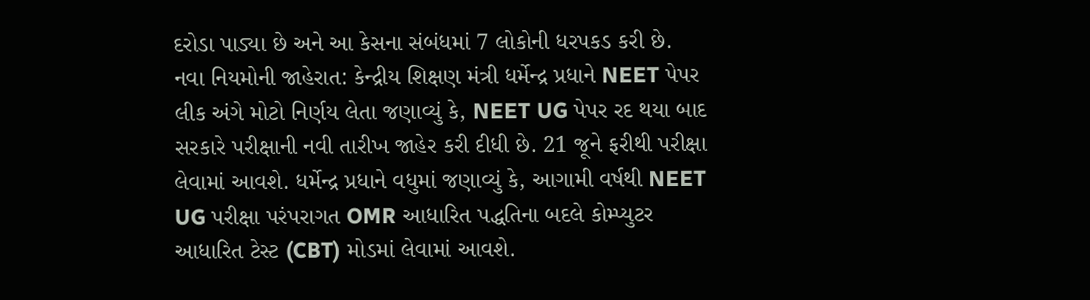દરોડા પાડ્યા છે અને આ કેસના સંબંધમાં 7 લોકોની ધરપકડ કરી છે.
નવા નિયમોની જાહેરાત: કેન્દ્રીય શિક્ષણ મંત્રી ધર્મેન્દ્ર પ્રધાને NEET પેપર લીક અંગે મોટો નિર્ણય લેતા જણાવ્યું કે, NEET UG પેપર રદ થયા બાદ સરકારે પરીક્ષાની નવી તારીખ જાહેર કરી દીધી છે. 21 જૂને ફરીથી પરીક્ષા લેવામાં આવશે. ધર્મેન્દ્ર પ્રધાને વધુમાં જણાવ્યું કે, આગામી વર્ષથી NEET UG પરીક્ષા પરંપરાગત OMR આધારિત પદ્ધતિના બદલે કોમ્પ્યુટર આધારિત ટેસ્ટ (CBT) મોડમાં લેવામાં આવશે.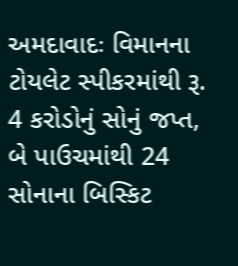અમદાવાદઃ વિમાનના ટોયલેટ સ્પીકરમાંથી રૂ. 4 કરોડોનું સોનું જપ્ત, બે પાઉચમાંથી 24 સોનાના બિસ્કિટ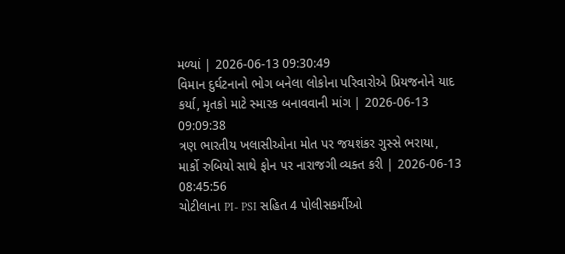મળ્યાં | 2026-06-13 09:30:49
વિમાન દુર્ઘટનાનો ભોગ બનેલા લોકોના પરિવારોએ પ્રિયજનોને યાદ કર્યા, મૃતકો માટે સ્મારક બનાવવાની માંગ | 2026-06-13 09:09:38
ત્રણ ભારતીય ખલાસીઓના મોત પર જયશંકર ગુસ્સે ભરાયા, માર્કો રુબિયો સાથે ફોન પર નારાજગી વ્યક્ત કરી | 2026-06-13 08:45:56
ચોટીલાના PI- PSI સહિત 4 પોલીસકર્મીઓ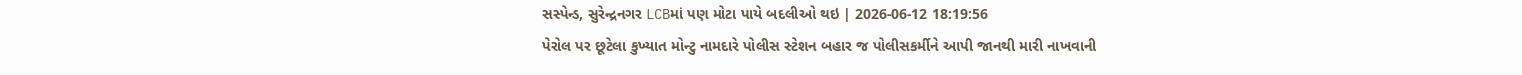સસ્પેન્ડ, સુરેન્દ્રનગર LCBમાં પણ મોટા પાયે બદલીઓ થઇ | 2026-06-12 18:19:56
પેરોલ પર છૂટેલા કુખ્યાત મોન્ટુ નામદારે પોલીસ સ્ટેશન બહાર જ પોલીસકર્મીને આપી જાનથી મારી નાખવાની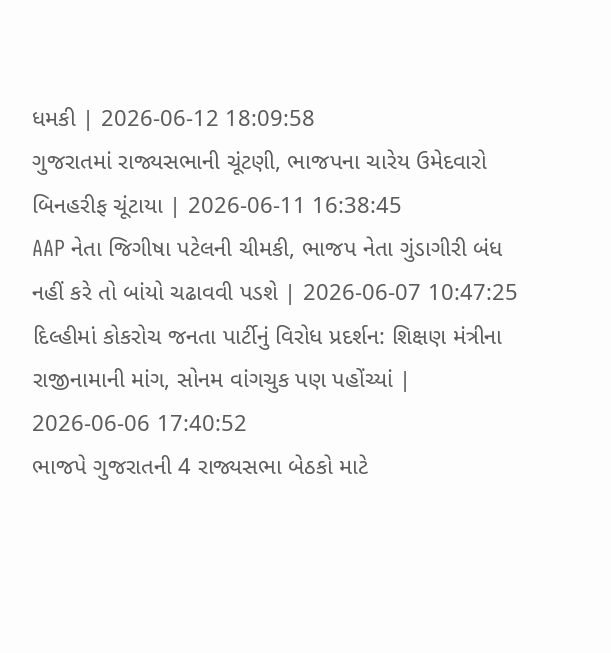ધમકી | 2026-06-12 18:09:58
ગુજરાતમાં રાજ્યસભાની ચૂંટણી, ભાજપના ચારેય ઉમેદવારો બિનહરીફ ચૂંટાયા | 2026-06-11 16:38:45
AAP નેતા જિગીષા પટેલની ચીમકી, ભાજપ નેતા ગુંડાગીરી બંધ નહીં કરે તો બાંયો ચઢાવવી પડશે | 2026-06-07 10:47:25
દિલ્હીમાં કોકરોચ જનતા પાર્ટીનું વિરોધ પ્રદર્શન: શિક્ષણ મંત્રીના રાજીનામાની માંગ, સોનમ વાંગચુક પણ પહોંચ્યાં | 2026-06-06 17:40:52
ભાજપે ગુજરાતની 4 રાજ્યસભા બેઠકો માટે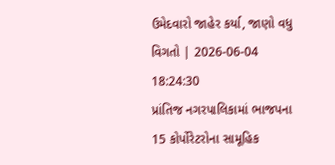ઉમેદવારો જાહેર કર્યા, જાણો વધુ વિગતો | 2026-06-04 18:24:30
પ્રાંતિજ નગરપાલિકામાં ભાજપના 15 કોર્પોરેટરોના સામૂહિક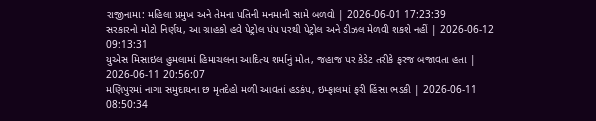રાજીનામા: મહિલા પ્રમુખ અને તેમના પતિની મનમાની સામે બળવો | 2026-06-01 17:23:39
સરકારનો મોટો નિર્ણય, આ ગ્રાહકો હવે પેટ્રોલ પંપ પરથી પેટ્રોલ અને ડીઝલ મેળવી શકશે નહીં | 2026-06-12 09:13:31
યુએસ મિસાઇલ હુમલામાં હિમાચલના આદિત્ય શર્માનું મોત, જહાજ પર કેડેટ તરીકે ફરજ બજાવતા હતા | 2026-06-11 20:56:07
મણિપુરમાં નાગા સમુદાયના છ મૃતદેહો મળી આવતાં હડકંપ, ઇમ્ફાલમાં ફરી હિંસા ભડકી | 2026-06-11 08:50:34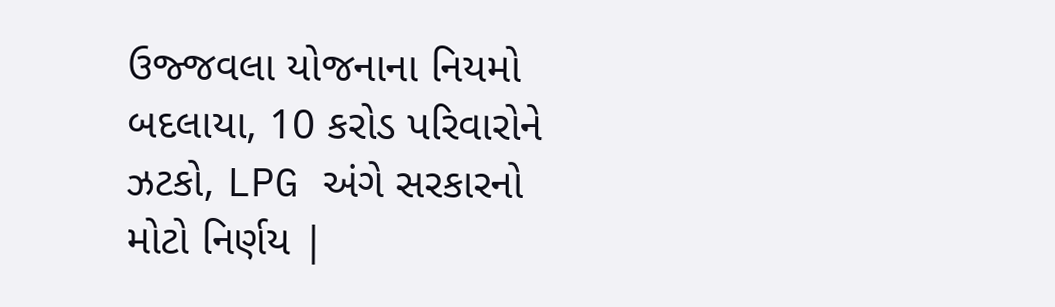ઉજ્જવલા યોજનાના નિયમો બદલાયા, 10 કરોડ પરિવારોને ઝટકો, LPG અંગે સરકારનો મોટો નિર્ણય |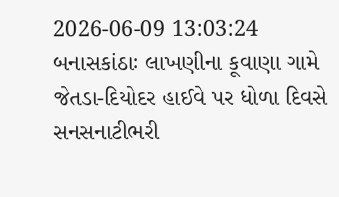2026-06-09 13:03:24
બનાસકાંઠાઃ લાખણીના કૂવાણા ગામે જેતડા-દિયોદર હાઈવે પર ધોળા દિવસે સનસનાટીભરી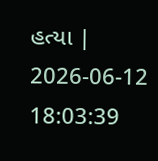હત્યા | 2026-06-12 18:03:39